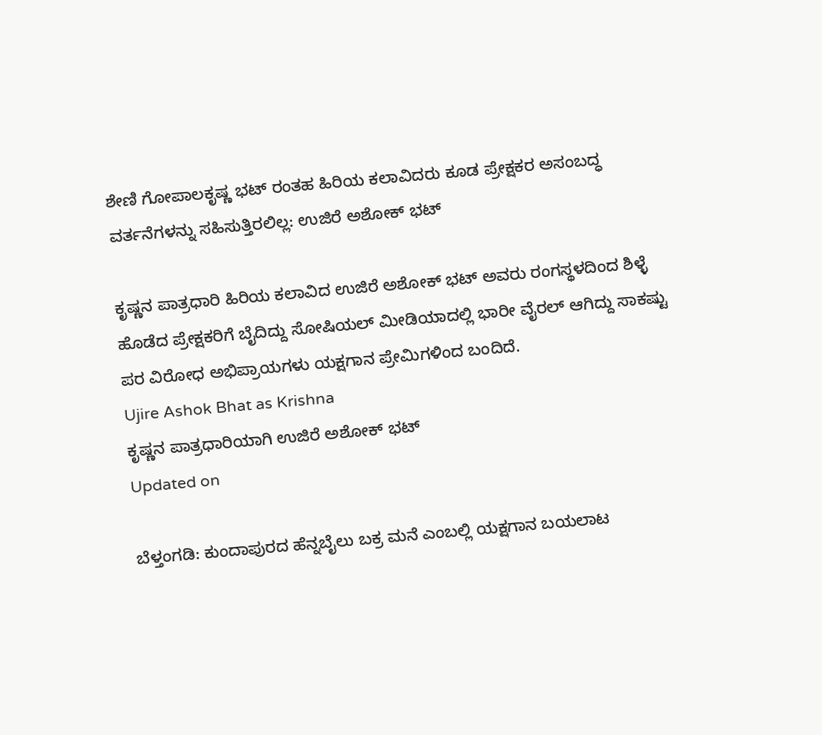ಶೇಣಿ ಗೋಪಾಲಕೃಷ್ಣ ಭಟ್ ರಂತಹ ಹಿರಿಯ ಕಲಾವಿದರು ಕೂಡ ಪ್ರೇಕ್ಷಕರ ಅಸಂಬದ್ಧ ವರ್ತನೆಗಳನ್ನು ಸಹಿಸುತ್ತಿರಲಿಲ್ಲ: ಉಜಿರೆ ಅಶೋಕ್ ಭಟ್

ಕೃಷ್ಣನ ಪಾತ್ರಧಾರಿ ಹಿರಿಯ ಕಲಾವಿದ ಉಜಿರೆ ಅಶೋಕ್ ಭಟ್ ಅವರು ರಂಗಸ್ಥಳದಿಂದ ಶಿಳ್ಳೆ ಹೊಡೆದ ಪ್ರೇಕ್ಷಕರಿಗೆ ಬೈದಿದ್ದು ಸೋಷಿಯಲ್ ಮೀಡಿಯಾದಲ್ಲಿ ಭಾರೀ ವೈರಲ್ ಆಗಿದ್ದು ಸಾಕಷ್ಟು ಪರ ವಿರೋಧ ಅಭಿಪ್ರಾಯಗಳು ಯಕ್ಷಗಾನ ಪ್ರೇಮಿಗಳಿಂದ ಬಂದಿದೆ.
Ujire Ashok Bhat as Krishna
ಕೃಷ್ಣನ ಪಾತ್ರಧಾರಿಯಾಗಿ ಉಜಿರೆ ಅಶೋಕ್ ಭಟ್
Updated on

ಬೆಳ್ತಂಗಡಿ: ಕುಂದಾಪುರದ ಹೆನ್ನಬೈಲು ಬಕ್ರ ಮನೆ ಎಂಬಲ್ಲಿ ಯಕ್ಷಗಾನ ಬಯಲಾಟ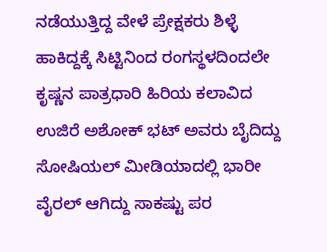ನಡೆಯುತ್ತಿದ್ದ ವೇಳೆ ಪ್ರೇಕ್ಷಕರು ಶಿಳ್ಳೆ ಹಾಕಿದ್ದಕ್ಕೆ ಸಿಟ್ಟಿನಿಂದ ರಂಗಸ್ಥಳದಿಂದಲೇ ಕೃಷ್ಣನ ಪಾತ್ರಧಾರಿ ಹಿರಿಯ ಕಲಾವಿದ ಉಜಿರೆ ಅಶೋಕ್ ಭಟ್ ಅವರು ಬೈದಿದ್ದು ಸೋಷಿಯಲ್ ಮೀಡಿಯಾದಲ್ಲಿ ಭಾರೀ ವೈರಲ್ ಆಗಿದ್ದು ಸಾಕಷ್ಟು ಪರ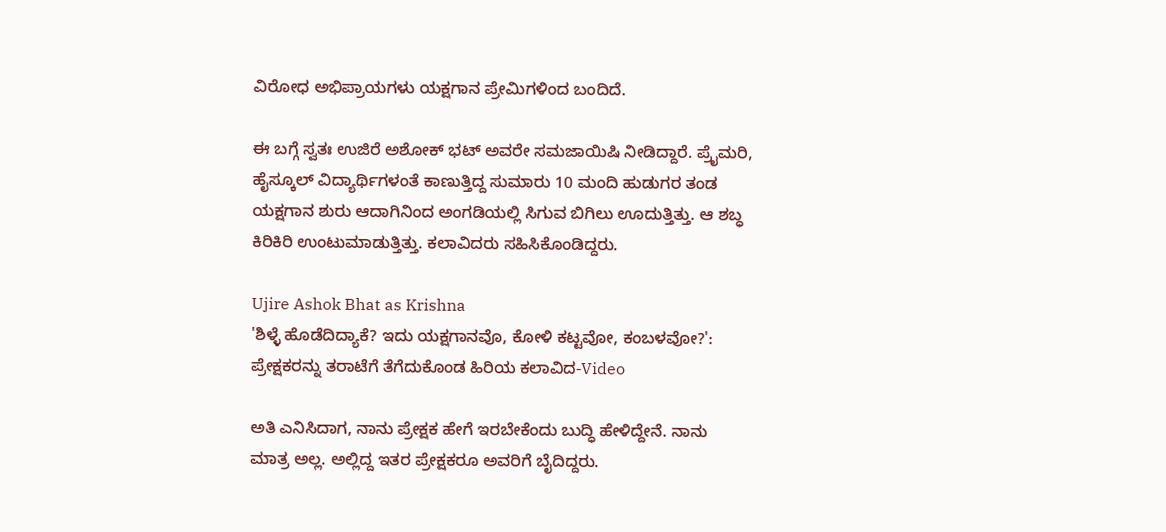ವಿರೋಧ ಅಭಿಪ್ರಾಯಗಳು ಯಕ್ಷಗಾನ ಪ್ರೇಮಿಗಳಿಂದ ಬಂದಿದೆ.

ಈ ಬಗ್ಗೆ ಸ್ವತಃ ಉಜಿರೆ ಅಶೋಕ್ ಭಟ್ ಅವರೇ ಸಮಜಾಯಿಷಿ ನೀಡಿದ್ದಾರೆ. ಪ್ರೈಮರಿ, ಹೈಸ್ಕೂಲ್ ವಿದ್ಯಾರ್ಥಿಗಳಂತೆ ಕಾಣುತ್ತಿದ್ದ ಸುಮಾರು 10 ಮಂದಿ ಹುಡುಗರ ತಂಡ ಯಕ್ಷಗಾನ ಶುರು ಆದಾಗಿನಿಂದ ಅಂಗಡಿಯಲ್ಲಿ ಸಿಗುವ ಬಿಗಿಲು ಊದುತ್ತಿತ್ತು. ಆ ಶಬ್ಧ ಕಿರಿಕಿರಿ ಉಂಟುಮಾಡುತ್ತಿತ್ತು. ಕಲಾವಿದರು ಸಹಿಸಿಕೊಂಡಿದ್ದರು.

Ujire Ashok Bhat as Krishna
'ಶಿಳ್ಳೆ ಹೊಡೆದಿದ್ಯಾಕೆ? ಇದು ಯಕ್ಷಗಾನವೊ, ಕೋಳಿ ಕಟ್ಟವೋ, ಕಂಬಳವೋ?': ಪ್ರೇಕ್ಷಕರನ್ನು ತರಾಟೆಗೆ ತೆಗೆದುಕೊಂಡ ಹಿರಿಯ ಕಲಾವಿದ-Video

ಅತಿ ಎನಿಸಿದಾಗ, ನಾನು ಪ್ರೇಕ್ಷಕ ಹೇಗೆ ಇರಬೇಕೆಂದು ಬುದ್ಧಿ ಹೇಳಿದ್ದೇನೆ. ನಾನು ಮಾತ್ರ ಅಲ್ಲ. ಅಲ್ಲಿದ್ದ ಇತರ ಪ್ರೇಕ್ಷಕರೂ ಅವರಿಗೆ ಬೈದಿದ್ದರು.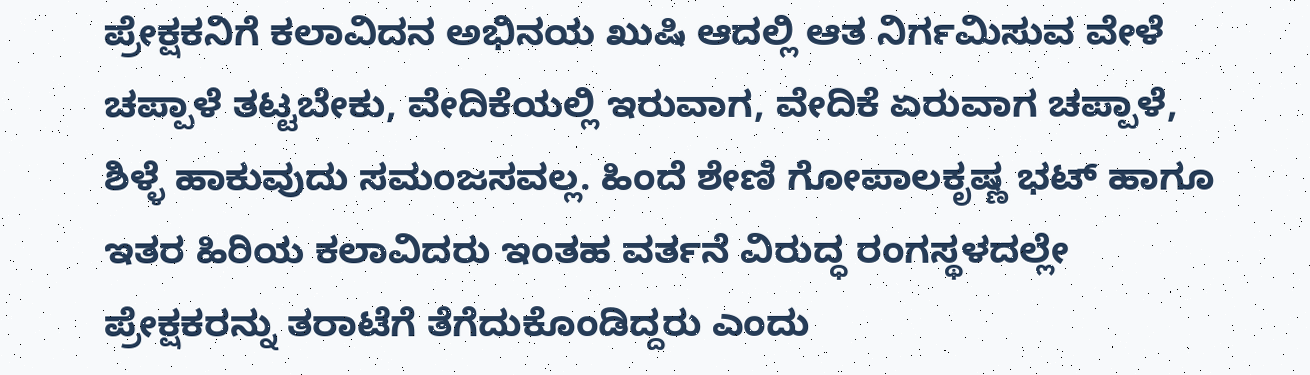ಪ್ರೇಕ್ಷಕನಿಗೆ ಕಲಾವಿದನ ಅಭಿನಯ ಖುಷಿ ಆದಲ್ಲಿ ಆತ ನಿರ್ಗಮಿಸುವ ವೇಳೆ ಚಪ್ಪಾಳೆ ತಟ್ಟಬೇಕು, ವೇದಿಕೆಯಲ್ಲಿ ಇರುವಾಗ, ವೇದಿಕೆ ಏರುವಾಗ ಚಪ್ಪಾಳೆ, ಶಿಳ್ಳೆ ಹಾಕುವುದು ಸಮಂಜಸವಲ್ಲ. ಹಿಂದೆ ಶೇಣಿ ಗೋಪಾಲಕೃಷ್ಣ ಭಟ್ ಹಾಗೂ ಇತರ ಹಿರಿಯ ಕಲಾವಿದರು ಇಂತಹ ವರ್ತನೆ ವಿರುದ್ಧ ರಂಗಸ್ಥಳದಲ್ಲೇ ಪ್ರೇಕ್ಷಕರನ್ನು ತರಾಟೆಗೆ ತೆಗೆದುಕೊಂಡಿದ್ದರು ಎಂದು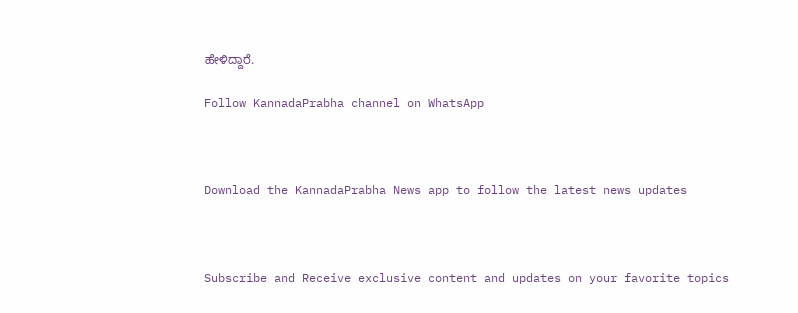ಹೇಳಿದ್ದಾರೆ.

Follow KannadaPrabha channel on WhatsApp



Download the KannadaPrabha News app to follow the latest news updates



Subscribe and Receive exclusive content and updates on your favorite topics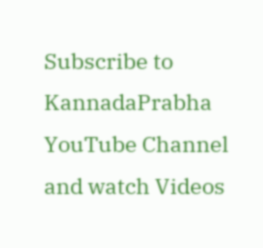Subscribe to KannadaPrabha YouTube Channel and watch Videos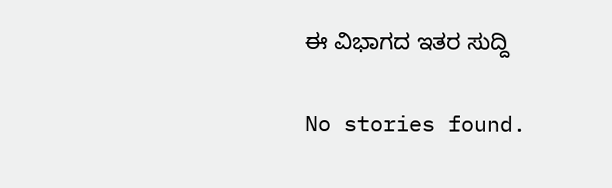ಈ ವಿಭಾಗದ ಇತರ ಸುದ್ದಿ

No stories found.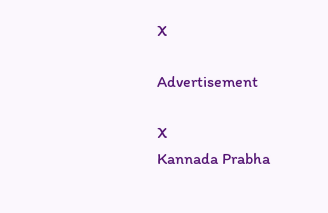X

Advertisement

X
Kannada Prabha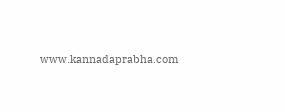www.kannadaprabha.com